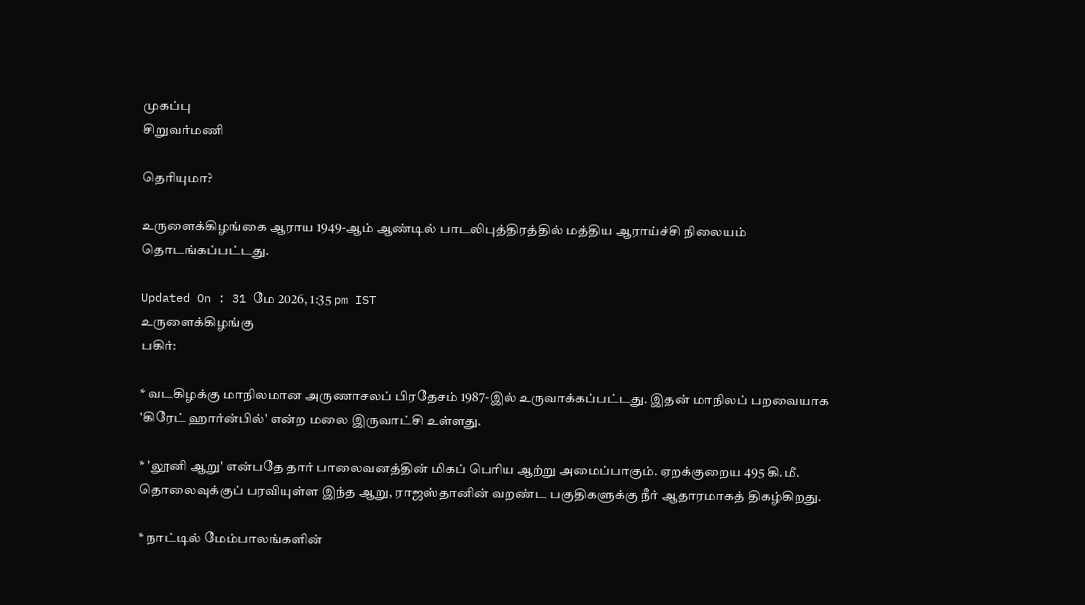முகப்பு
சிறுவர்மணி

தெரியுமா?

உருளைக்கிழங்கை ஆராய 1949-ஆம் ஆண்டில் பாடலிபுத்திரத்தில் மத்திய ஆராய்ச்சி நிலையம் தொடங்கப்பட்டது.

Updated On : 31 மே 2026, 1:35 pm IST
உருளைக்கிழங்கு
பகிர்:

* வடகிழக்கு மாநிலமான அருணாசலப் பிரதேசம் 1987-இல் உருவாக்கப்பட்டது. இதன் மாநிலப் பறவையாக 'கிரேட் ஹார்ன்பில்' என்ற மலை இருவாட்சி உள்ளது.

* 'லூனி ஆறு' என்பதே தார் பாலைவனத்தின் மிகப் பெரிய ஆற்று அமைப்பாகும். ஏறக்குறைய 495 கி.மீ. தொலைவுக்குப் பரவியுள்ள இந்த ஆறு, ராஜஸ்தானின் வறண்ட பகுதிகளுக்கு நீர் ஆதாரமாகத் திகழ்கிறது.

* நாட்டில் மேம்பாலங்களின்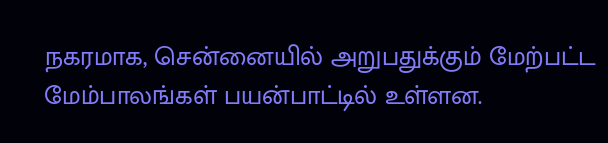நகரமாக, சென்னையில் அறுபதுக்கும் மேற்பட்ட மேம்பாலங்கள் பயன்பாட்டில் உள்ளன.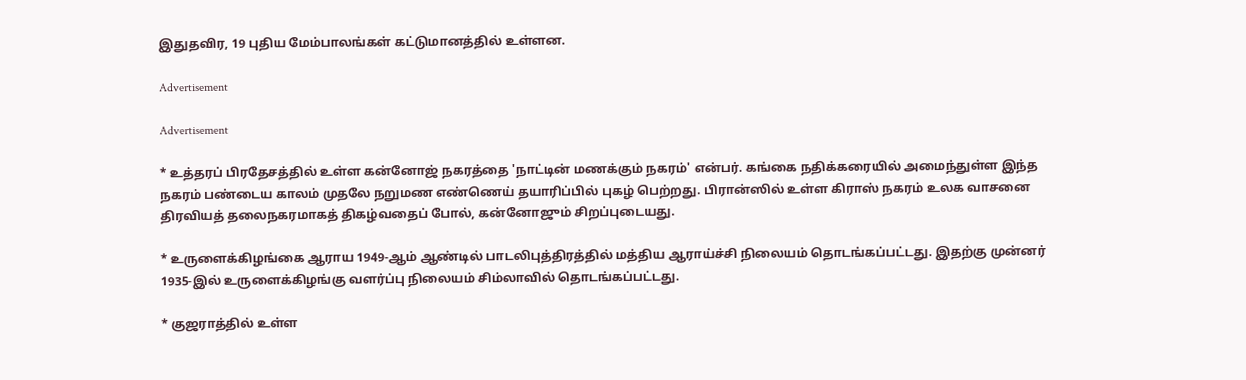இதுதவிர, 19 புதிய மேம்பாலங்கள் கட்டுமானத்தில் உள்ளன.

Advertisement

Advertisement

* உத்தரப் பிரதேசத்தில் உள்ள கன்னோஜ் நகரத்தை 'நாட்டின் மணக்கும் நகரம்' என்பர். கங்கை நதிக்கரையில் அமைந்துள்ள இந்த நகரம் பண்டைய காலம் முதலே நறுமண எண்ணெய் தயாரிப்பில் புகழ் பெற்றது. பிரான்ஸில் உள்ள கிராஸ் நகரம் உலக வாசனை திரவியத் தலைநகரமாகத் திகழ்வதைப் போல், கன்னோஜும் சிறப்புடையது.

* உருளைக்கிழங்கை ஆராய 1949-ஆம் ஆண்டில் பாடலிபுத்திரத்தில் மத்திய ஆராய்ச்சி நிலையம் தொடங்கப்பட்டது. இதற்கு முன்னர் 1935-இல் உருளைக்கிழங்கு வளர்ப்பு நிலையம் சிம்லாவில் தொடங்கப்பட்டது.

* குஜராத்தில் உள்ள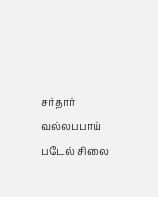சர்தார் வல்லபபாய் படேல் சிலை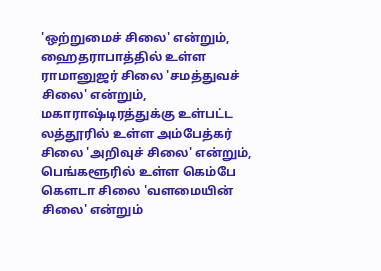'ஒற்றுமைச் சிலை' என்றும், ஹைதராபாத்தில் உள்ள ராமானுஜர் சிலை 'சமத்துவச் சிலை' என்றும், மகாராஷ்டிரத்துக்கு உள்பட்ட லத்தூரில் உள்ள அம்பேத்கர் சிலை 'அறிவுச் சிலை' என்றும், பெங்களூரில் உள்ள கெம்பே கௌடா சிலை 'வளமையின் சிலை' என்றும்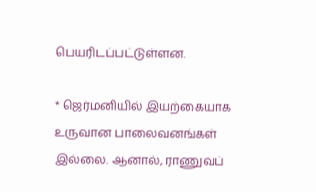பெயரிடப்பட்டுள்ளன.

* ஜெர்மனியில் இயற்கையாக உருவான பாலைவனங்கள் இல்லை. ஆனால், ராணுவப்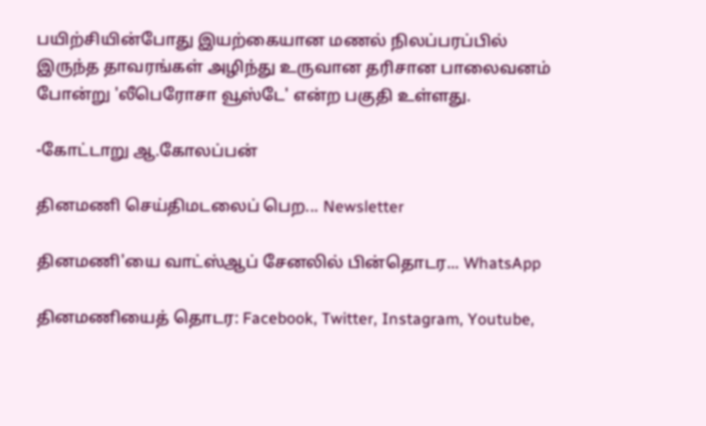பயிற்சியின்போது இயற்கையான மணல் நிலப்பரப்பில் இருந்த தாவரங்கள் அழிந்து உருவான தரிசான பாலைவனம் போன்று 'லீபெரோசா வூஸ்டே' என்ற பகுதி உள்ளது.

-கோட்டாறு ஆ.கோலப்பன்

தினமணி செய்திமடலைப் பெற... Newsletter

தினமணி'யை வாட்ஸ்ஆப் சேனலில் பின்தொடர... WhatsApp

தினமணியைத் தொடர: Facebook, Twitter, Instagram, Youtube,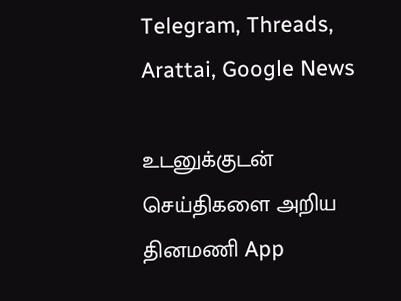Telegram, Threads, Arattai, Google News

உடனுக்குடன் செய்திகளை அறிய தினமணி App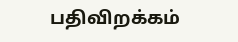பதிவிறக்கம்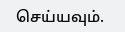செய்யவும்.